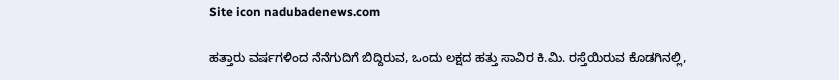Site icon nadubadenews.com

ಹತ್ತಾರು ವರ್ಷಗಳಿಂದ ನೆನೆಗುದಿಗೆ ಬಿದ್ದಿರುವ, ಒಂದು ಲಕ್ಷದ ಹತ್ತು ಸಾವಿರ ಕಿ.ಮಿ. ರಸ್ತೆಯಿರುವ ಕೊಡಗಿನಲ್ಲಿ,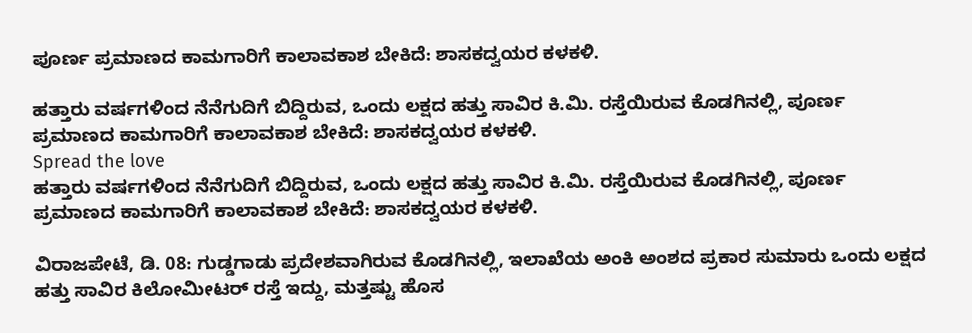ಪೂರ್ಣ ಪ್ರಮಾಣದ ಕಾಮಗಾರಿಗೆ ಕಾಲಾವಕಾಶ ಬೇಕಿದೆ: ಶಾಸಕದ್ವಯರ ಕಳಕಳಿ.

ಹತ್ತಾರು ವರ್ಷಗಳಿಂದ ನೆನೆಗುದಿಗೆ ಬಿದ್ದಿರುವ, ಒಂದು ಲಕ್ಷದ ಹತ್ತು ಸಾವಿರ ಕಿ.ಮಿ. ರಸ್ತೆಯಿರುವ ಕೊಡಗಿನಲ್ಲಿ, ಪೂರ್ಣ ಪ್ರಮಾಣದ ಕಾಮಗಾರಿಗೆ ಕಾಲಾವಕಾಶ ಬೇಕಿದೆ: ಶಾಸಕದ್ವಯರ ಕಳಕಳಿ.
Spread the love
ಹತ್ತಾರು ವರ್ಷಗಳಿಂದ ನೆನೆಗುದಿಗೆ ಬಿದ್ದಿರುವ, ಒಂದು ಲಕ್ಷದ ಹತ್ತು ಸಾವಿರ ಕಿ.ಮಿ. ರಸ್ತೆಯಿರುವ ಕೊಡಗಿನಲ್ಲಿ, ಪೂರ್ಣ ಪ್ರಮಾಣದ ಕಾಮಗಾರಿಗೆ ಕಾಲಾವಕಾಶ ಬೇಕಿದೆ: ಶಾಸಕದ್ವಯರ ಕಳಕಳಿ.

ವಿರಾಜಪೇಟೆ, ಡಿ. 08: ಗುಡ್ಡಗಾಡು ಪ್ರದೇಶವಾಗಿರುವ ಕೊಡಗಿನಲ್ಲಿ, ಇಲಾಖೆಯ ಅಂಕಿ ಅಂಶದ ಪ್ರಕಾರ ಸುಮಾರು ಒಂದು ಲಕ್ಷದ ಹತ್ತು ಸಾವಿರ ಕಿಲೋಮೀಟರ್‌ ರಸ್ತೆ ಇದ್ದು, ಮತ್ತಷ್ಟು ಹೊಸ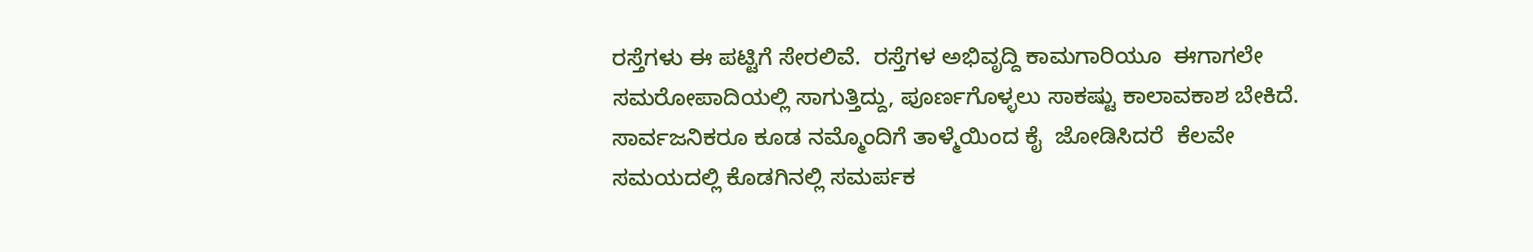ರಸ್ತೆಗಳು ಈ ಪಟ್ಟಿಗೆ ಸೇರಲಿವೆ.  ರಸ್ತೆಗಳ ಅಭಿವೃದ್ದಿ ಕಾಮಗಾರಿಯೂ  ಈಗಾಗಲೇ ಸಮರೋಪಾದಿಯಲ್ಲಿ ಸಾಗುತ್ತಿದ್ದು, ಪೂರ್ಣಗೊಳ್ಳಲು ಸಾಕಷ್ಟು ಕಾಲಾವಕಾಶ ಬೇಕಿದೆ. ಸಾರ್ವಜನಿಕರೂ ಕೂಡ ನಮ್ಮೊಂದಿಗೆ ತಾಳ್ಮೆಯಿಂದ ಕೈ  ಜೋಡಿಸಿದರೆ  ಕೆಲವೇ ಸಮಯದಲ್ಲಿ ಕೊಡಗಿನಲ್ಲಿ ಸಮರ್ಪಕ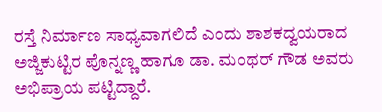ರಸ್ತೆ ನಿರ್ಮಾಣ ಸಾಧ್ಯವಾಗಲಿದೆ ಎಂದು ಶಾಶಕದ್ವಯರಾದ ಅಜ್ಜಿಕುಟ್ಟಿರ ಪೊನ್ನಣ್ಣ ಹಾಗೂ ಡಾ. ಮಂಥರ್‌ ಗೌಡ ಅವರು ಅಭಿಪ್ರಾಯ ಪಟ್ಟಿದ್ದಾರೆ.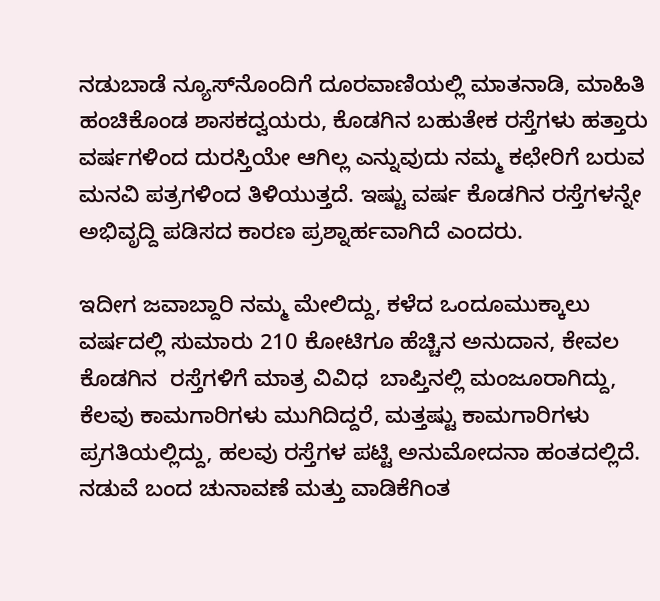ನಡುಬಾಡೆ ನ್ಯೂಸ್‌ನೊಂದಿಗೆ ದೂರವಾಣಿಯಲ್ಲಿ ಮಾತನಾಡಿ, ಮಾಹಿತಿ ಹಂಚಿಕೊಂಡ ಶಾಸಕದ್ವಯರು, ಕೊಡಗಿನ ಬಹುತೇಕ ರಸ್ತೆಗಳು ಹತ್ತಾರು ವರ್ಷಗಳಿಂದ ದುರಸ್ತಿಯೇ ಆಗಿಲ್ಲ ಎನ್ನುವುದು ನಮ್ಮ ಕಛೇರಿಗೆ ಬರುವ ಮನವಿ ಪತ್ರಗಳಿಂದ ತಿಳಿಯುತ್ತದೆ. ಇಷ್ಟು ವರ್ಷ ಕೊಡಗಿನ ರಸ್ತೆಗಳನ್ನೇ ಅಭಿವೃದ್ದಿ ಪಡಿಸದ ಕಾರಣ ಪ್ರಶ್ನಾರ್ಹವಾಗಿದೆ ಎಂದರು.

ಇದೀಗ ಜವಾಬ್ದಾರಿ ನಮ್ಮ ಮೇಲಿದ್ದು, ಕಳೆದ ಒಂದೂಮುಕ್ಕಾಲು  ವರ್ಷದಲ್ಲಿ ಸುಮಾರು 210 ಕೋಟಿಗೂ ಹೆಚ್ಚಿನ ಅನುದಾನ, ಕೇವಲ  ಕೊಡಗಿನ  ರಸ್ತೆಗಳಿಗೆ ಮಾತ್ರ ವಿವಿಧ  ಬಾಪ್ತಿನಲ್ಲಿ ಮಂಜೂರಾಗಿದ್ದು, ಕೆಲವು ಕಾಮಗಾರಿಗಳು ಮುಗಿದಿದ್ದರೆ, ಮತ್ತಷ್ಟು ಕಾಮಗಾರಿಗಳು ಪ್ರಗತಿಯಲ್ಲಿದ್ದು, ಹಲವು ರಸ್ತೆಗಳ ಪಟ್ಟಿ ಅನುಮೋದನಾ ಹಂತದಲ್ಲಿದೆ.  ನಡುವೆ ಬಂದ ಚುನಾವಣೆ ಮತ್ತು ವಾಡಿಕೆಗಿಂತ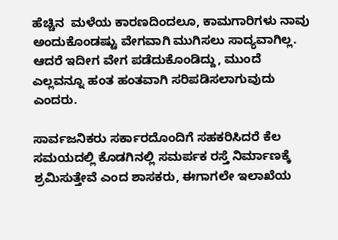ಹೆಚ್ಚಿನ  ಮಳೆಯ ಕಾರಣದಿಂದಲೂ, ಕಾಮಗಾರಿಗಳು ನಾವು ಅಂದುಕೊಂಡಷ್ಟು ವೇಗವಾಗಿ ಮುಗಿಸಲು ಸಾದ್ಯವಾಗಿಲ್ಲ. ಆದರೆ ಇದೀಗ ವೇಗ ಪಡೆದುಕೊಂಡಿದ್ದು, ಮುಂದೆ ಎಲ್ಲವನ್ನೂ ಹಂತ ಹಂತವಾಗಿ ಸರಿಪಡಿಸಲಾಗುವುದು ಎಂದರು.

ಸಾರ್ವಜನಿಕರು ಸರ್ಕಾರದೊಂದಿಗೆ ಸಹಕರಿಸಿದರೆ ಕೆಲ ಸಮಯದಲ್ಲಿ ಕೊಡಗಿನಲ್ಲಿ ಸಮರ್ಪಕ ರಸ್ತೆ ನಿರ್ಮಾಣಕ್ಕೆ ಶ್ರಮಿಸುತ್ತೇವೆ ಎಂದ ಶಾಸಕರು, ಈಗಾಗಲೇ ಇಲಾಖೆಯ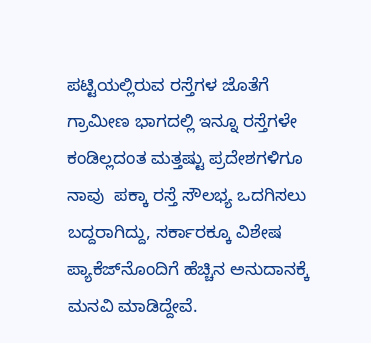ಪಟ್ಟಿಯಲ್ಲಿರುವ ರಸ್ತೆಗಳ ಜೊತೆಗೆ ಗ್ರಾಮೀಣ ಭಾಗದಲ್ಲಿ ಇನ್ನೂ ರಸ್ತೆಗಳೇ ಕಂಡಿಲ್ಲದಂತ ಮತ್ತಷ್ಟು ಪ್ರದೇಶಗಳಿಗೂ ನಾವು  ಪಕ್ಕಾ ರಸ್ತೆ ಸೌಲಭ್ಯ ಒದಗಿಸಲು ಬದ್ದರಾಗಿದ್ದು, ಸರ್ಕಾರಕ್ಕೂ ವಿಶೇಷ ಪ್ಯಾಕೆಜ್‌ನೊಂದಿಗೆ ಹೆಚ್ಚಿನ ಅನುದಾನಕ್ಕೆ ಮನವಿ ಮಾಡಿದ್ದೇವೆ.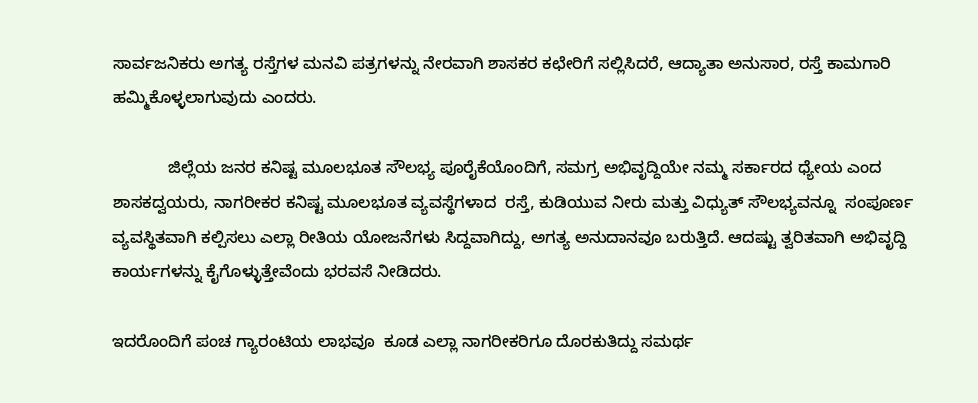ಸಾರ್ವಜನಿಕರು ಅಗತ್ಯ ರಸ್ತೆಗಳ ಮನವಿ ಪತ್ರಗಳನ್ನು ನೇರವಾಗಿ ಶಾಸಕರ ಕಛೇರಿಗೆ ಸಲ್ಲಿಸಿದರೆ, ಆದ್ಯಾತಾ ಅನುಸಾರ, ರಸ್ತೆ ಕಾಮಗಾರಿ ಹಮ್ಮಿಕೊಳ್ಳಲಾಗುವುದು ಎಂದರು.

            ಜಿಲ್ಲೆಯ ಜನರ ಕನಿಷ್ಟ ಮೂಲಭೂತ ಸೌಲಭ್ಯ ಪೂರೈಕೆಯೊಂದಿಗೆ, ಸಮಗ್ರ ಅಭಿವೃದ್ದಿಯೇ ನಮ್ಮ ಸರ್ಕಾರದ ಧ್ಯೇಯ ಎಂದ ಶಾಸಕದ್ವಯರು, ನಾಗರೀಕರ ಕನಿಷ್ಟ ಮೂಲಭೂತ ವ್ಯವಸ್ಥೆಗಳಾದ  ರಸ್ತೆ, ಕುಡಿಯುವ ನೀರು ಮತ್ತು ವಿಧ್ಯುತ್‌ ಸೌಲಭ್ಯವನ್ನೂ  ಸಂಪೂರ್ಣ  ವ್ಯವಸ್ಥಿತವಾಗಿ ಕಲ್ಪಿಸಲು ಎಲ್ಲಾ ರೀತಿಯ ಯೋಜನೆಗಳು ಸಿದ್ದವಾಗಿದ್ದು, ಅಗತ್ಯ ಅನುದಾನವೂ ಬರುತ್ತಿದೆ. ಆದಷ್ಟು ತ್ವರಿತವಾಗಿ ಅಭಿವೃದ್ದಿ ಕಾರ್ಯಗಳನ್ನು ಕೈಗೊಳ್ಳುತ್ತೇವೆಂದು ಭರವಸೆ ನೀಡಿದರು.

ಇದರೊಂದಿಗೆ ಪಂಚ ಗ್ಯಾರಂಟಿಯ ಲಾಭವೂ  ಕೂಡ ಎಲ್ಲಾ ನಾಗರೀಕರಿಗೂ ದೊರಕುತಿದ್ದು ಸಮರ್ಥ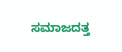ಸಮಾಜದತ್ತ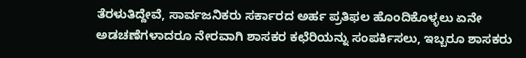ತೆರಳುತಿದ್ದೇವೆ, ಸಾರ್ವಜನಿಕರು ಸರ್ಕಾರದ ಅರ್ಹ ಪ್ರತಿಫಲ ಹೊಂದಿಕೊಳ್ಳಲು ಏನೇ ಅಡಚಣೆಗಳಾದರೂ ನೇರವಾಗಿ ಶಾಸಕರ ಕಛೆರಿಯನ್ನು ಸಂಪರ್ಕಿಸಲು, ಇಬ್ಬರೂ ಶಾಸಕರು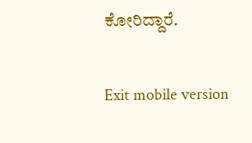ಕೋರಿದ್ದಾರೆ.

Exit mobile version